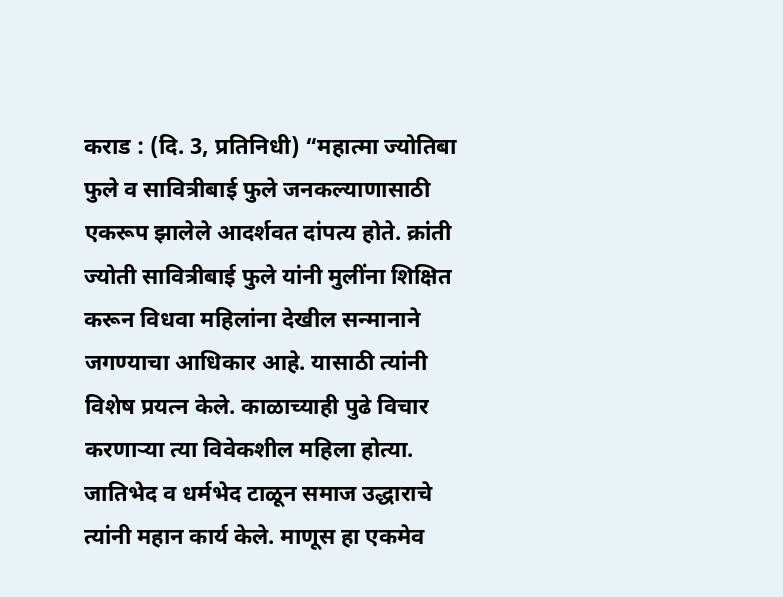कराड : (दि. 3, प्रतिनिधी) “महात्मा ज्योतिबा फुले व सावित्रीबाई फुले जनकल्याणासाठी एकरूप झालेले आदर्शवत दांपत्य होते. क्रांती ज्योती सावित्रीबाई फुले यांनी मुलींना शिक्षित करून विधवा महिलांना देखील सन्मानाने जगण्याचा आधिकार आहे. यासाठी त्यांनी विशेष प्रयत्न केले. काळाच्याही पुढे विचार करणाऱ्या त्या विवेकशील महिला होत्या. जातिभेद व धर्मभेद टाळून समाज उद्धाराचे त्यांनी महान कार्य केले. माणूस हा एकमेव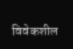विवेकशील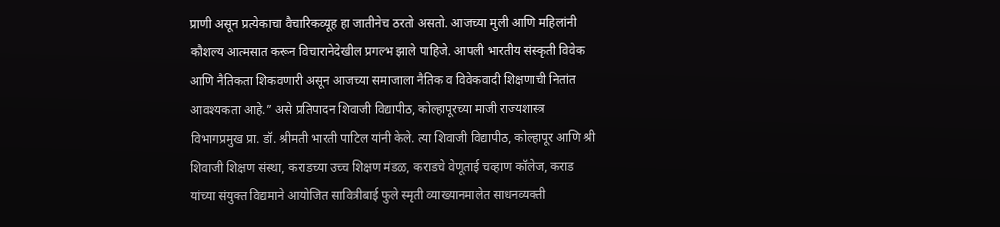प्राणी असून प्रत्येकाचा वैचारिकव्यूह हा जातीनेच ठरतो असतो. आजच्या मुली आणि महिलांनी कौशल्य आत्मसात करून विचारानेदेखील प्रगल्भ झाले पाहिजे. आपली भारतीय संस्कृती विवेक आणि नैतिकता शिकवणारी असून आजच्या समाजाला नैतिक व विवेकवादी शिक्षणाची नितांत आवश्यकता आहे.” असे प्रतिपादन शिवाजी विद्यापीठ, कोल्हापूरच्या माजी राज्यशास्त्र विभागप्रमुख प्रा. डॉ. श्रीमती भारती पाटिल यांनी केले. त्या शिवाजी विद्यापीठ, कोल्हापूर आणि श्री शिवाजी शिक्षण संस्था, कराडच्या उच्च शिक्षण मंडळ, कराडचे वेणूताई चव्हाण कॉलेज, कराड यांच्या संयुक्त विद्यमाने आयोजित सावित्रीबाई फुले स्मृती व्याख्यानमालेत साधनव्यक्ती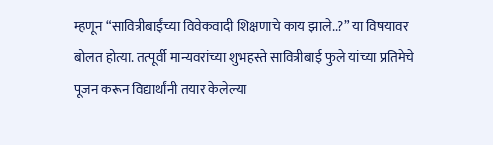म्हणून “सावित्रीबाईंच्या विवेकवादी शिक्षणाचे काय झाले..?” या विषयावर बोलत होत्या. तत्पूर्वी मान्यवरांच्या शुभहस्ते सावित्रीबाई फुले यांच्या प्रतिमेचे पूजन करून विद्यार्थांनी तयार केलेल्या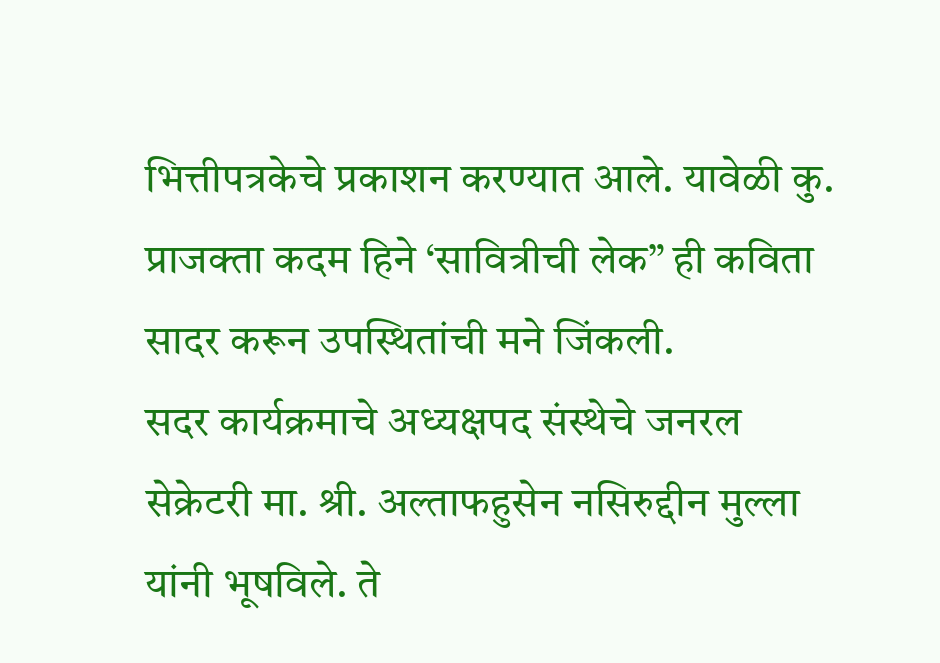भित्तीपत्रकेचे प्रकाशन करण्यात आले. यावेळी कु. प्राजक्ता कदम हिने ‘सावित्रीची लेक” ही कविता सादर करून उपस्थितांची मने जिंकली.
सदर कार्यक्रमाचे अध्यक्षपद संस्थेचे जनरल सेक्रेटरी मा. श्री. अल्ताफहुसेन नसिरुद्दीन मुल्ला यांनी भूषविले. ते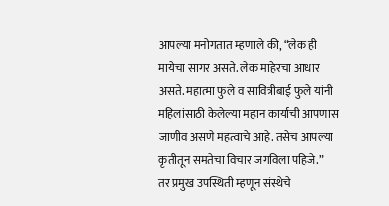आपल्या मनोगतात म्हणाले की, “लेक ही मायेचा सागर असते. लेक माहेरचा आधार असते. महात्मा फुले व सावित्रीबाई फुले यांनी महिलांसाठी केलेल्या महान कार्याची आपणास जाणीव असणे महत्वाचे आहे. तसेच आपल्या कृतीतून समतेचा विचार जगविला पहिजे.”
तर प्रमुख उपस्थिती म्हणून संस्थेचे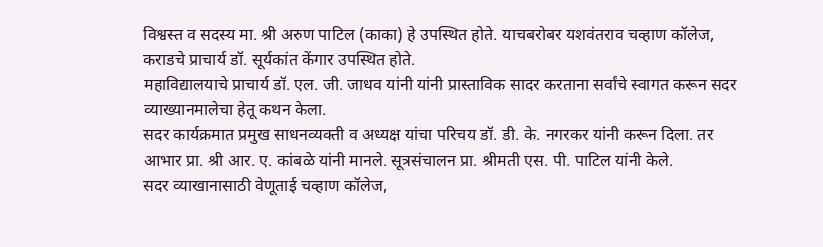विश्वस्त व सदस्य मा. श्री अरुण पाटिल (काका) हे उपस्थित होते. याचबरोबर यशवंतराव चव्हाण कॉलेज, कराडचे प्राचार्य डॉ. सूर्यकांत केंगार उपस्थित होते.
महाविद्यालयाचे प्राचार्य डॉ. एल. जी. जाधव यांनी यांनी प्रास्ताविक सादर करताना सर्वांचे स्वागत करून सदर व्याख्यानमालेचा हेतू कथन केला.
सदर कार्यक्रमात प्रमुख साधनव्यक्ती व अध्यक्ष यांचा परिचय डॉ. डी. के. नगरकर यांनी करून दिला. तर आभार प्रा. श्री आर. ए. कांबळे यांनी मानले. सूत्रसंचालन प्रा. श्रीमती एस. पी. पाटिल यांनी केले.
सदर व्याखानासाठी वेणूताई चव्हाण कॉलेज,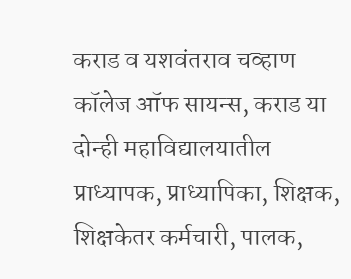कराड व यशवंतराव चव्हाण कॉलेज ऑफ सायन्स, कराड या दोन्ही महाविद्यालयातील प्राध्यापक, प्राध्यापिका, शिक्षक, शिक्षकेतर कर्मचारी, पालक,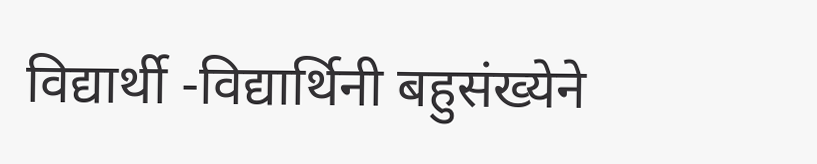विद्यार्थी -विद्यार्थिनी बहुसंख्येने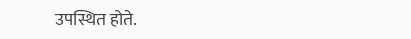उपस्थित होते.